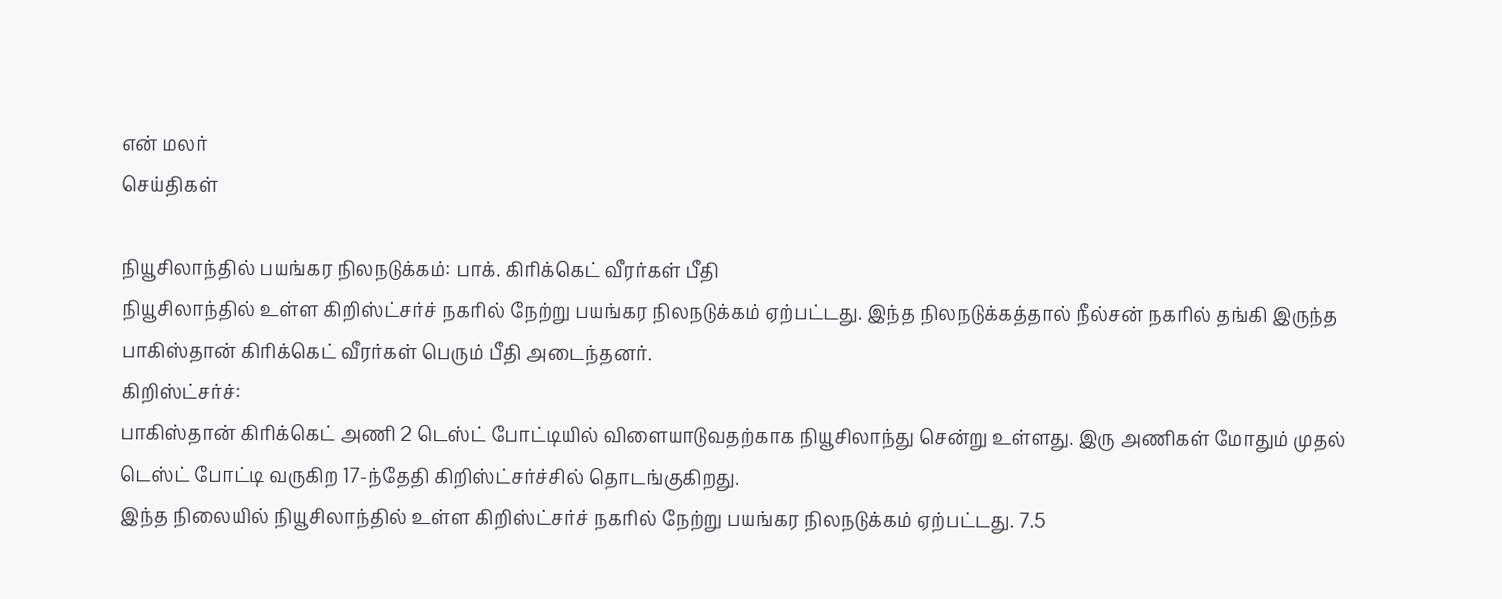என் மலர்
செய்திகள்

நியூசிலாந்தில் பயங்கர நிலநடுக்கம்: பாக். கிரிக்கெட் வீரர்கள் பீதி
நியூசிலாந்தில் உள்ள கிறிஸ்ட்சர்ச் நகரில் நேற்று பயங்கர நிலநடுக்கம் ஏற்பட்டது. இந்த நிலநடுக்கத்தால் நீல்சன் நகரில் தங்கி இருந்த பாகிஸ்தான் கிரிக்கெட் வீரர்கள் பெரும் பீதி அடைந்தனர்.
கிறிஸ்ட்சர்ச்:
பாகிஸ்தான் கிரிக்கெட் அணி 2 டெஸ்ட் போட்டியில் விளையாடுவதற்காக நியூசிலாந்து சென்று உள்ளது. இரு அணிகள் மோதும் முதல் டெஸ்ட் போட்டி வருகிற 17-ந்தேதி கிறிஸ்ட்சர்ச்சில் தொடங்குகிறது.
இந்த நிலையில் நியூசிலாந்தில் உள்ள கிறிஸ்ட்சர்ச் நகரில் நேற்று பயங்கர நிலநடுக்கம் ஏற்பட்டது. 7.5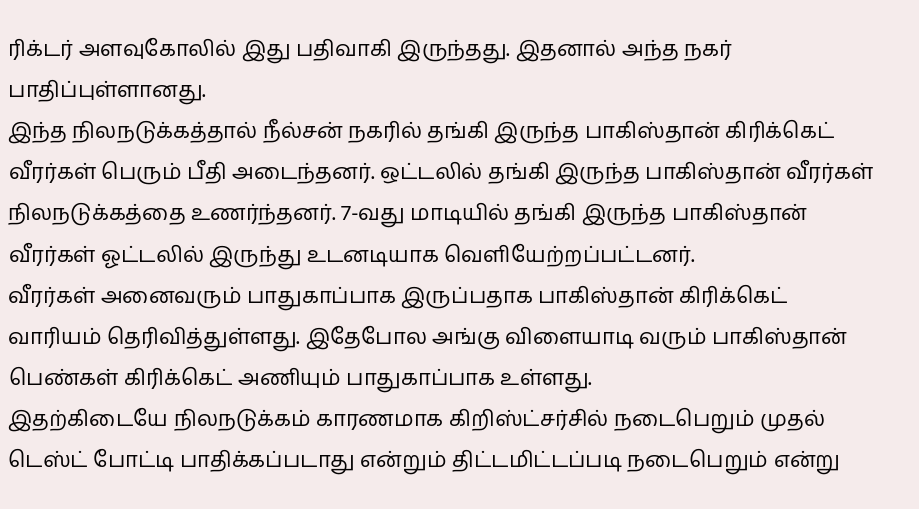ரிக்டர் அளவுகோலில் இது பதிவாகி இருந்தது. இதனால் அந்த நகர் பாதிப்புள்ளானது.
இந்த நிலநடுக்கத்தால் நீல்சன் நகரில் தங்கி இருந்த பாகிஸ்தான் கிரிக்கெட் வீரர்கள் பெரும் பீதி அடைந்தனர். ஒட்டலில் தங்கி இருந்த பாகிஸ்தான் வீரர்கள் நிலநடுக்கத்தை உணர்ந்தனர். 7-வது மாடியில் தங்கி இருந்த பாகிஸ்தான் வீரர்கள் ஓட்டலில் இருந்து உடனடியாக வெளியேற்றப்பட்டனர்.
வீரர்கள் அனைவரும் பாதுகாப்பாக இருப்பதாக பாகிஸ்தான் கிரிக்கெட் வாரியம் தெரிவித்துள்ளது. இதேபோல அங்கு விளையாடி வரும் பாகிஸ்தான் பெண்கள் கிரிக்கெட் அணியும் பாதுகாப்பாக உள்ளது.
இதற்கிடையே நிலநடுக்கம் காரணமாக கிறிஸ்ட்சர்சில் நடைபெறும் முதல் டெஸ்ட் போட்டி பாதிக்கப்படாது என்றும் திட்டமிட்டப்படி நடைபெறும் என்று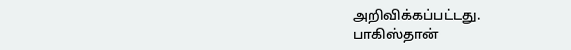அறிவிக்கப்பட்டது.
பாகிஸ்தான்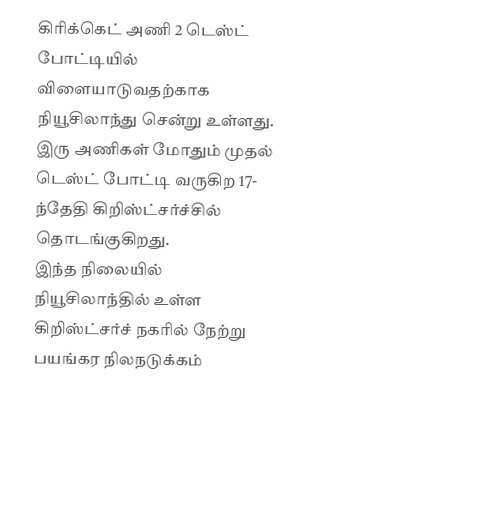கிரிக்கெட் அணி 2 டெஸ்ட் போட்டியில் விளையாடுவதற்காக நியூசிலாந்து சென்று உள்ளது. இரு அணிகள் மோதும் முதல் டெஸ்ட் போட்டி வருகிற 17-ந்தேதி கிறிஸ்ட்சர்ச்சில் தொடங்குகிறது.
இந்த நிலையில் நியூசிலாந்தில் உள்ள கிறிஸ்ட்சர்ச் நகரில் நேற்று பயங்கர நிலநடுக்கம்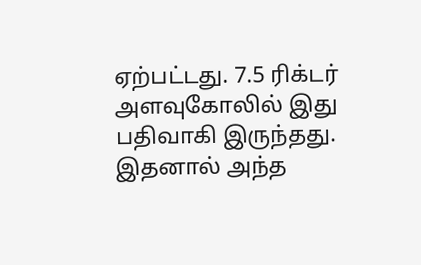ஏற்பட்டது. 7.5 ரிக்டர் அளவுகோலில் இது பதிவாகி இருந்தது. இதனால் அந்த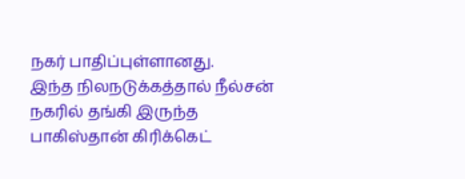நகர் பாதிப்புள்ளானது.
இந்த நிலநடுக்கத்தால் நீல்சன் நகரில் தங்கி இருந்த பாகிஸ்தான் கிரிக்கெட்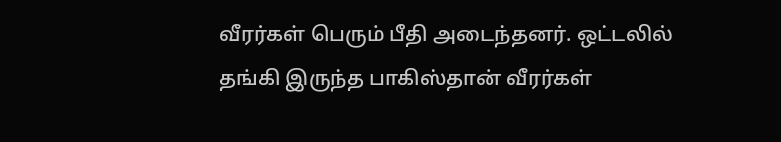வீரர்கள் பெரும் பீதி அடைந்தனர். ஒட்டலில் தங்கி இருந்த பாகிஸ்தான் வீரர்கள்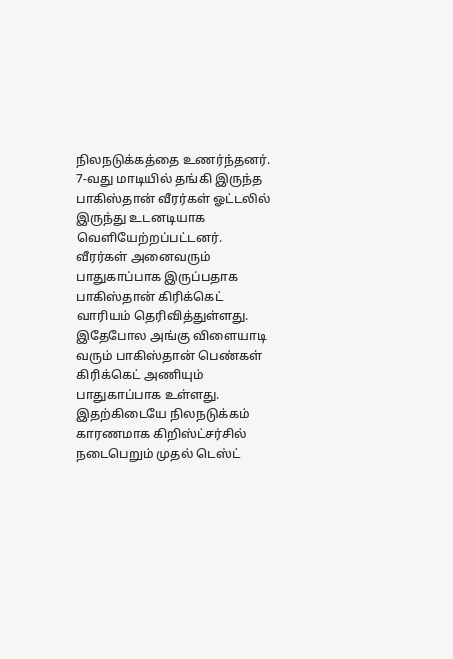நிலநடுக்கத்தை உணர்ந்தனர். 7-வது மாடியில் தங்கி இருந்த பாகிஸ்தான் வீரர்கள் ஓட்டலில் இருந்து உடனடியாக வெளியேற்றப்பட்டனர்.
வீரர்கள் அனைவரும் பாதுகாப்பாக இருப்பதாக பாகிஸ்தான் கிரிக்கெட் வாரியம் தெரிவித்துள்ளது. இதேபோல அங்கு விளையாடி வரும் பாகிஸ்தான் பெண்கள் கிரிக்கெட் அணியும் பாதுகாப்பாக உள்ளது.
இதற்கிடையே நிலநடுக்கம் காரணமாக கிறிஸ்ட்சர்சில் நடைபெறும் முதல் டெஸ்ட்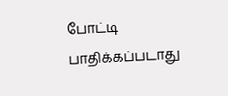போட்டி பாதிக்கப்படாது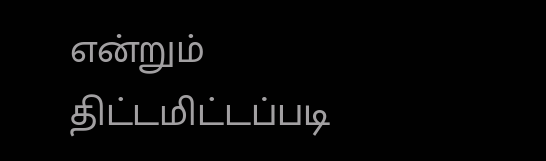என்றும் திட்டமிட்டப்படி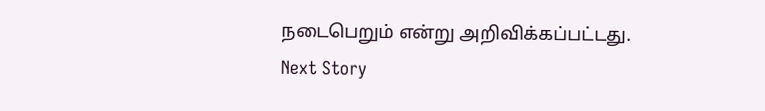நடைபெறும் என்று அறிவிக்கப்பட்டது.
Next Story